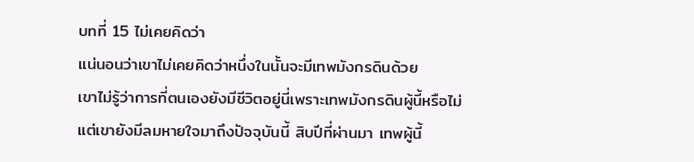บทที่ 15 ไม่เคยคิดว่า
แน่นอนว่าเขาไม่เคยคิดว่าหนึ่งในนั้นจะมีเทพมังกรดินด้วย
เขาไม่รู้ว่าการที่ตนเองยังมีชีวิตอยู่นี่เพราะเทพมังกรดินผู้นี้หรือไม่ แต่เขายังมีลมหายใจมาถึงปัจจุบันนี้ สิบปีที่ผ่านมา เทพผู้นี้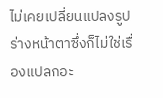ไม่เคยเปลี่ยนแปลงรูปร่างหน้าตาซึ่งก็ไม่ใช่เรื่องแปลกอะ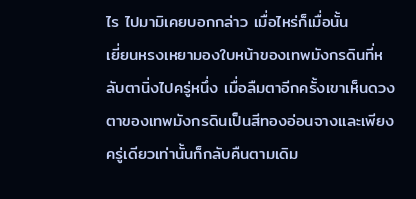ไร ไปมามิเคยบอกกล่าว เมื่อไหร่ก็เมื่อนั้น
เยี่ยนหรงเหยามองใบหน้าของเทพมังกรดินที่หลับตานิ่งไปครู่หนึ่ง เมื่อลืมตาอีกครั้งเขาเห็นดวงตาของเทพมังกรดินเป็นสีทองอ่อนจางและเพียงครู่เดียวเท่านั้นก็กลับคืนตามเดิม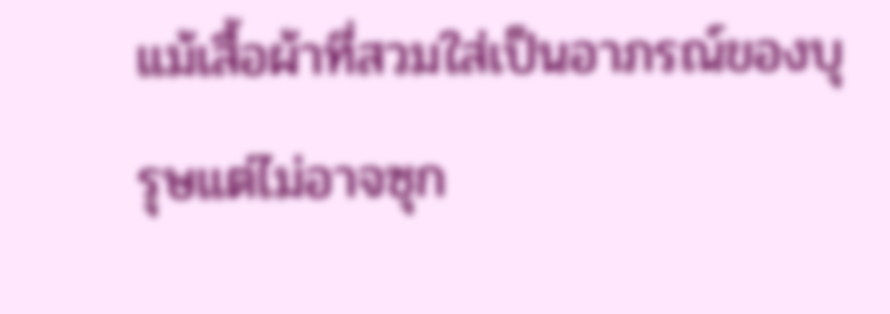แม้เสื้อผ้าที่สวมใส่เป็นอาภรณ์ของบุรุษแต่ไม่อาจซุก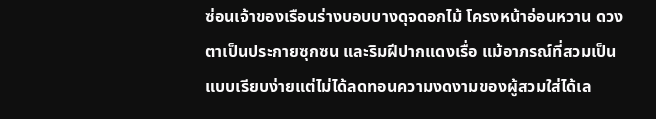ซ่อนเจ้าของเรือนร่างบอบบางดุจดอกไม้ โครงหน้าอ่อนหวาน ดวงตาเป็นประกายซุกซน และริมฝีปากแดงเรื่อ แม้อาภรณ์ที่สวมเป็นแบบเรียบง่ายแต่ไม่ได้ลดทอนความงดงามของผู้สวมใส่ได้เล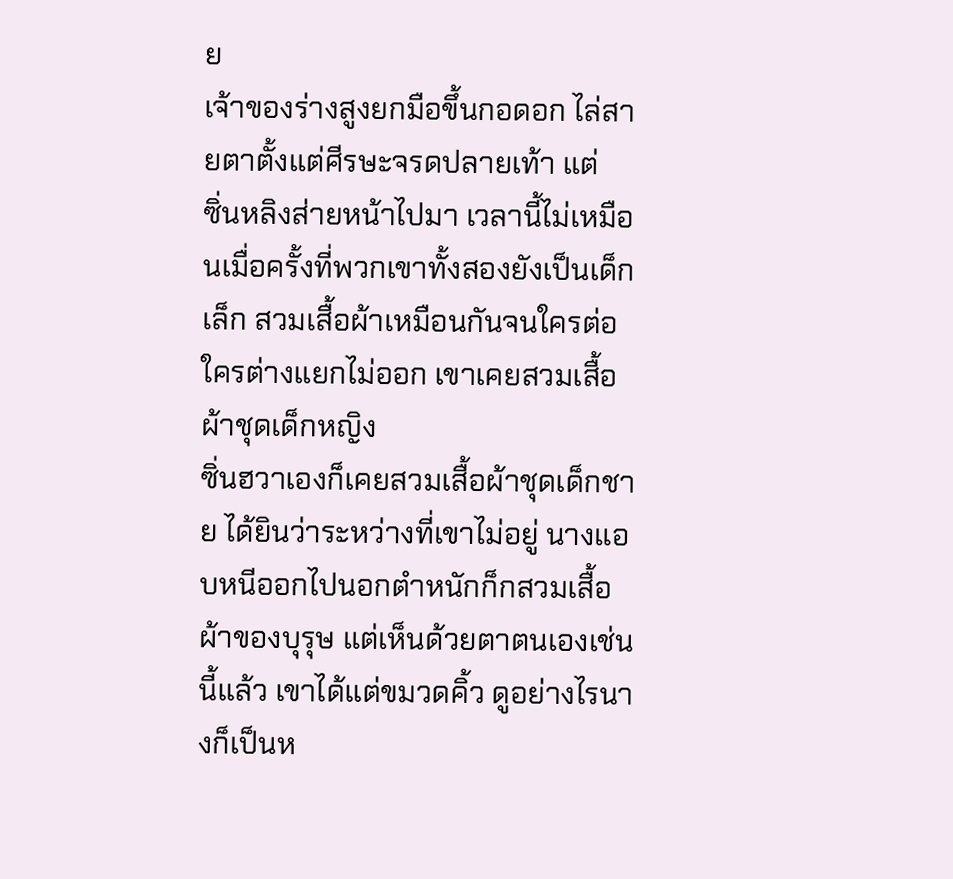ย
เจ้าของร่างสูงยกมือขึ้นกอดอก ไล่สายตาตั้งแต่ศีรษะจรดปลายเท้า แต่
ซิ่นหลิงส่ายหน้าไปมา เวลานี้ไม่เหมือนเมื่อครั้งที่พวกเขาทั้งสองยังเป็นเด็กเล็ก สวมเสื้อผ้าเหมือนกันจนใครต่อใครต่างแยกไม่ออก เขาเคยสวมเสื้อผ้าชุดเด็กหญิง
ซิ่นฮวาเองก็เคยสวมเสื้อผ้าชุดเด็กชาย ได้ยินว่าระหว่างที่เขาไม่อยู่ นางแอบหนีออกไปนอกตำหนักก็กสวมเสื้อผ้าของบุรุษ แต่เห็นด้วยตาตนเองเช่นนี้แล้ว เขาได้แต่ขมวดคิ้ว ดูอย่างไรนางก็เป็นห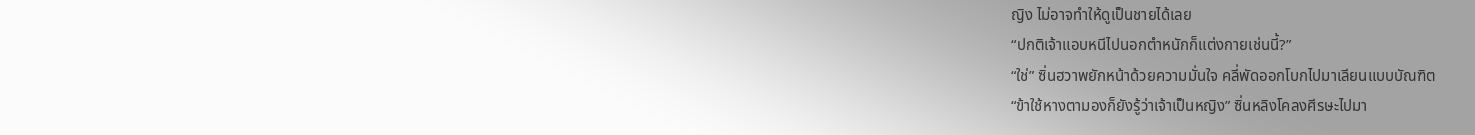ญิง ไม่อาจทำให้ดูเป็นชายได้เลย
“ปกติเจ้าแอบหนีไปนอกตำหนักก็แต่งกายเช่นนี้?”
“ใช่” ซิ่นฮวาพยักหน้าด้วยความมั่นใจ คลี่พัดออกโบกไปมาเลียนแบบบัณฑิต
“ข้าใช้หางตามองก็ยังรู้ว่าเจ้าเป็นหญิง” ซิ่นหลิงโคลงศีรษะไปมา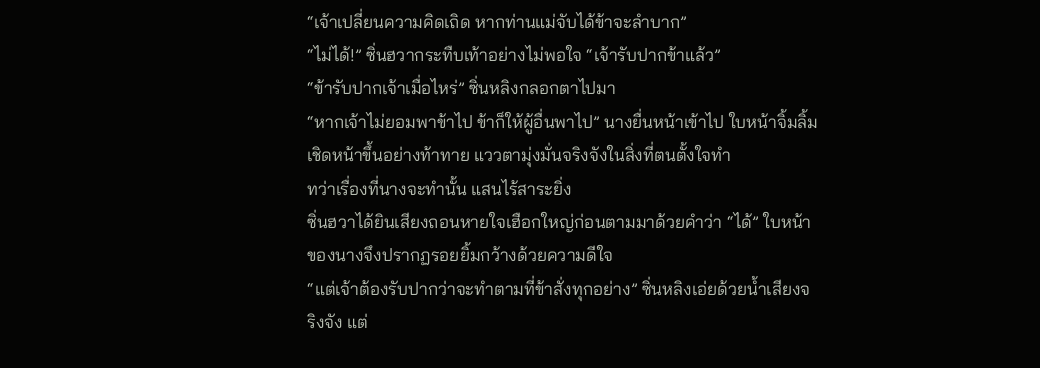“เจ้าเปลี่ยนความคิดเถิด หากท่านแม่จับได้ข้าจะลำบาก”
“ไม่ได้!” ซิ่นฮวากระทืบเท้าอย่างไม่พอใจ “เจ้ารับปากข้าแล้ว”
“ข้ารับปากเจ้าเมื่อไหร่” ซิ่นหลิงกลอกตาไปมา
“หากเจ้าไม่ยอมพาข้าไป ข้าก็ให้ผู้อื่นพาไป” นางยื่นหน้าเข้าไป ใบหน้าจิ้มลิ้มเชิดหน้าขึ้นอย่างท้าทาย แววตามุ่งมั่นจริงจังในสิ่งที่ตนตั้งใจทำ
ทว่าเรื่องที่นางจะทำนั้น แสนไร้สาระยิ่ง
ซิ่นฮวาได้ยินเสียงถอนหายใจเฮือกใหญ่ก่อนตามมาด้วยคำว่า “ได้” ใบหน้าของนางจึงปรากฏรอยยิ้มกว้างด้วยความดีใจ
“แต่เจ้าต้องรับปากว่าจะทำตามที่ข้าสั่งทุกอย่าง” ซิ่นหลิงเอ่ยด้วยน้ำเสียงจริงจัง แต่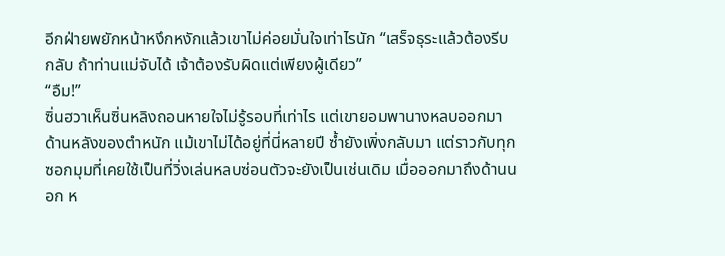อีกฝ่ายพยักหน้าหงึกหงักแล้วเขาไม่ค่อยมั่นใจเท่าไรนัก “เสร็จธุระแล้วต้องรีบกลับ ถ้าท่านแม่จับได้ เจ้าต้องรับผิดแต่เพียงผู้เดียว”
“อืม!”
ซิ่นฮวาเห็นซิ่นหลิงถอนหายใจไม่รู้รอบที่เท่าไร แต่เขายอมพานางหลบออกมาด้านหลังของตำหนัก แม้เขาไม่ได้อยู่ที่นี่หลายปี ซ้ำยังเพิ่งกลับมา แต่ราวกับทุกซอกมุมที่เคยใช้เป็นที่วิ่งเล่นหลบซ่อนตัวจะยังเป็นเช่นเดิม เมื่อออกมาถึงด้านนอก ห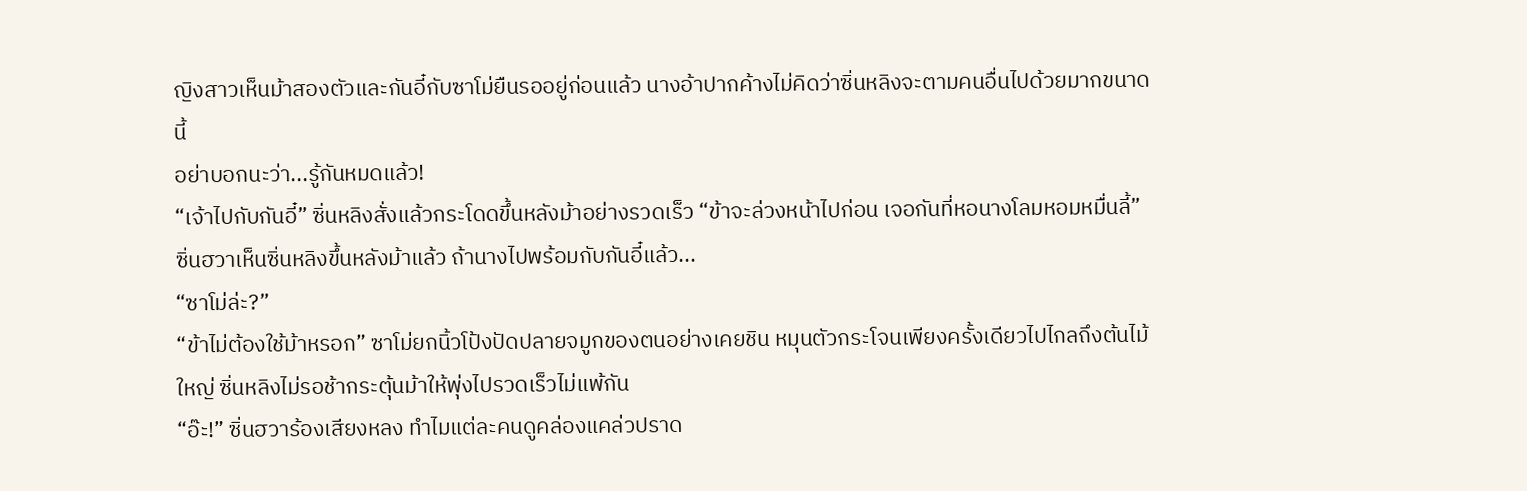ญิงสาวเห็นม้าสองตัวและกันอี๋กับซาโม่ยืนรออยู่ก่อนแล้ว นางอ้าปากค้างไม่คิดว่าซิ่นหลิงจะตามคนอื่นไปด้วยมากขนาดนี้
อย่าบอกนะว่า...รู้กันหมดแล้ว!
“เจ้าไปกับกันอี๋” ซิ่นหลิงสั่งแล้วกระโดดขึ้นหลังม้าอย่างรวดเร็ว “ข้าจะล่วงหน้าไปก่อน เจอกันที่หอนางโลมหอมหมื่นลี้”
ซิ่นฮวาเห็นซิ่นหลิงขึ้นหลังม้าแล้ว ถ้านางไปพร้อมกับกันอี๋แล้ว...
“ซาโม่ล่ะ?”
“ข้าไม่ต้องใช้ม้าหรอก” ซาโม่ยกนิ้วโป้งปัดปลายจมูกของตนอย่างเคยชิน หมุนตัวกระโจนเพียงครั้งเดียวไปไกลถึงต้นไม้ใหญ่ ซิ่นหลิงไม่รอช้ากระตุ้นม้าให้พุ่งไปรวดเร็วไม่แพ้กัน
“อ๊ะ!” ซิ่นฮวาร้องเสียงหลง ทำไมแต่ละคนดูคล่องแคล่วปราด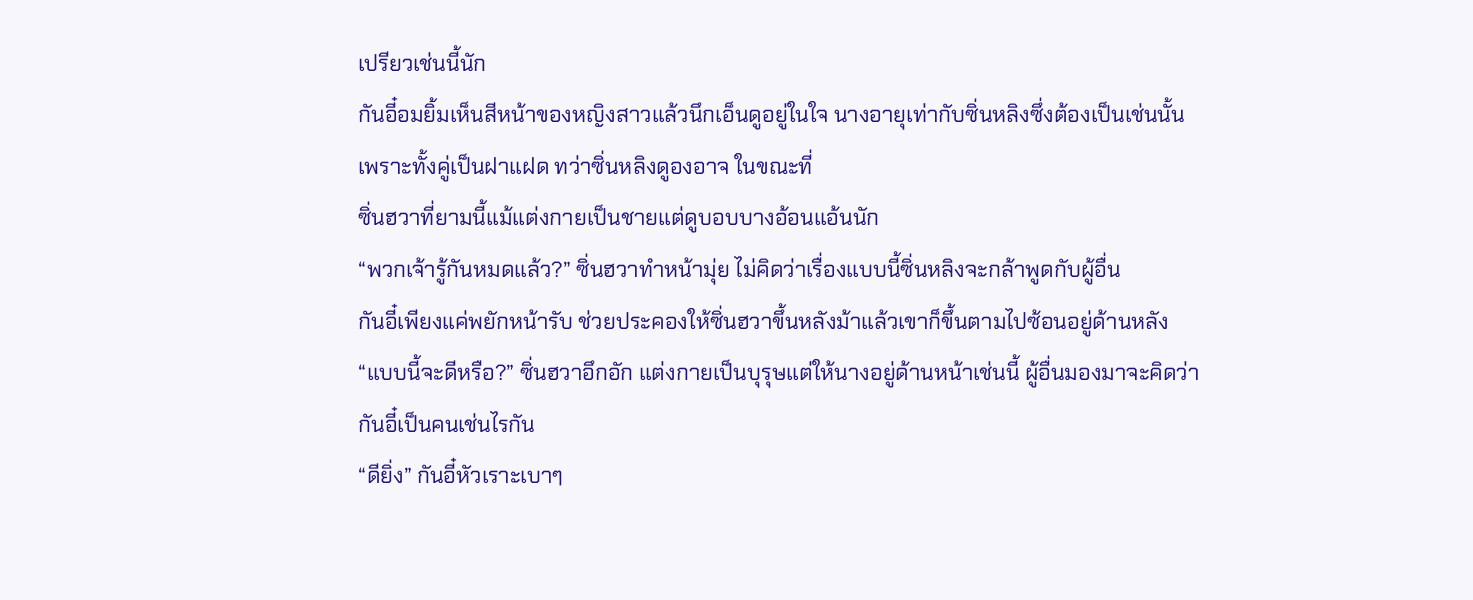เปรียวเช่นนี้นัก
กันอี๋อมยิ้มเห็นสีหน้าของหญิงสาวแล้วนึกเอ็นดูอยู่ในใจ นางอายุเท่ากับซิ่นหลิงซึ่งต้องเป็นเช่นนั้นเพราะทั้งคู่เป็นฝาแฝด ทว่าซิ่นหลิงดูองอาจ ในขณะที่
ซิ่นฮวาที่ยามนี้แม้แต่งกายเป็นชายแต่ดูบอบบางอ้อนแอ้นนัก
“พวกเจ้ารู้กันหมดแล้ว?” ซิ่นฮวาทำหน้ามุ่ย ไม่คิดว่าเรื่องแบบนี้ซิ่นหลิงจะกล้าพูดกับผู้อื่น
กันอี๋เพียงแค่พยักหน้ารับ ช่วยประคองให้ซิ่นฮวาขึ้นหลังม้าแล้วเขาก็ขึ้นตามไปซ้อนอยู่ด้านหลัง
“แบบนี้จะดีหรือ?” ซิ่นฮวาอึกอัก แต่งกายเป็นบุรุษแต่ให้นางอยู่ด้านหน้าเช่นนี้ ผู้อื่นมองมาจะคิดว่ากันอี๋เป็นคนเช่นไรกัน
“ดียิ่ง” กันอี๋หัวเราะเบาๆ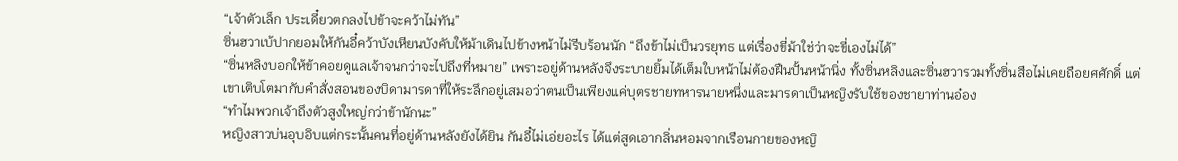“เจ้าตัวเล็ก ประเดี๋ยวตกลงไปข้าจะคว้าไม่ทัน”
ซิ่นฮวาเบ้ปากยอมให้กันอี๋คว้าบังเหียนบังคับให้ม้าเดินไปข้างหน้าไม่รีบร้อนนัก “ถึงข้าไม่เป็นวรยุทธ แต่เรื่องขี่ม้าใช่ว่าจะขี่เองไม่ได้”
“ซิ่นหลิงบอกให้ข้าคอยดูแลเจ้าจนกว่าจะไปถึงที่หมาย” เพราะอยู่ด้านหลังจึงระบายยิ้มได้เต็มใบหน้าไม่ต้องฝืนปั้นหน้านิ่ง ทั้งซิ่นหลิงและซิ่นฮวารวมทั้งซิ่นสือไม่เคยถือยศศักดิ์ แต่เขาเติบโตมากับคำสั่งสอนของบิดามารดาที่ให้ระลึกอยู่เสมอว่าตนเป็นเพียงแค่บุตรชายทหารนายหนึ่งและมารดาเป็นหญิงรับใช้ของชายาท่านอ๋อง
“ทำไมพวกเจ้าถึงตัวสูงใหญ่กว่าข้านักนะ”
หญิงสาวบ่นอุบอิบแต่กระนั้นคนที่อยู่ด้านหลังยังได้ยิน กันอี๋ไม่เอ่ยอะไร ได้แต่สูดเอากลิ่นหอมจากเรือนกายของหญิ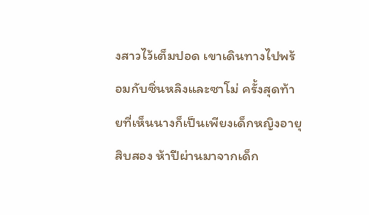งสาวไว้เต็มปอด เขาเดินทางไปพร้อมกับซิ่นหลิงและซาโม่ ครั้งสุดท้ายที่เห็นนางก็เป็นเพียงเด็กหญิงอายุสิบสอง ห้าปีผ่านมาจากเด็ก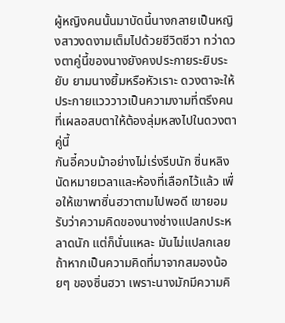ผู้หญิงคนนั้นมาบัดนี้นางกลายเป็นหญิงสาวงดงามเต็มไปด้วยชีวิตชีวา ทว่าดวงตาคู่นี้ของนางยังคงประกายระยิบระยับ ยามนางยิ้มหรือหัวเราะ ดวงตาจะให้ประกายแวววาวเป็นความงามที่ตรึงคนที่เผลอสบตาให้ต้องลุ่มหลงไปในดวงตาคู่นี้
กันอี๋ควบม้าอย่างไม่เร่งรีบนัก ซิ่นหลิงนัดหมายเวลาและห้องที่เลือกไว้แล้ว เพื่อให้เขาพาซิ่นฮวาตามไปพอดี เขายอมรับว่าความคิดของนางช่างแปลกประหลาดนัก แต่ก็นั่นแหละ มันไม่แปลกเลยถ้าหากเป็นความคิดที่มาจากสมองน้อยๆ ของซิ่นฮวา เพราะนางมักมีความคิ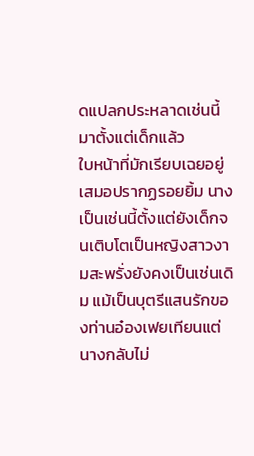ดแปลกประหลาดเช่นนี้มาตั้งแต่เด็กแล้ว
ใบหน้าที่มักเรียบเฉยอยู่เสมอปรากฏรอยยิ้ม นางเป็นเช่นนี้ตั้งแต่ยังเด็กจนเติบโตเป็นหญิงสาวงามสะพรั่งยังคงเป็นเช่นเดิม แม้เป็นบุตรีแสนรักของท่านอ๋องเฟยเทียนแต่นางกลับไม่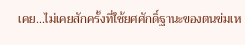เคย...ไม่เคยสักครั้งที่ใช้ยศศักดิ์ฐานะของตนข่มเห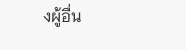งผู้อื่น